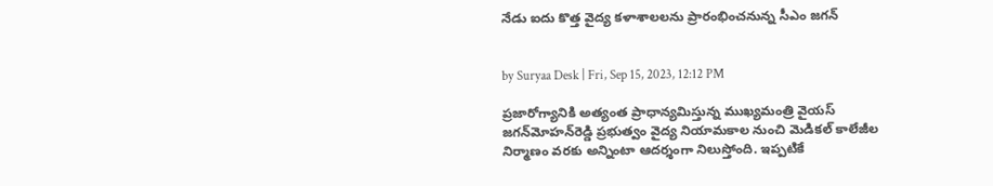నేడు ఐదు కొత్త వైద్య కళాశాలలను ప్రారంభించనున్న సీఎం జగన్


by Suryaa Desk | Fri, Sep 15, 2023, 12:12 PM

ప్రజారోగ్యానికి అత్యంత ప్రాధాన్యమిస్తున్న ముఖ్యమంత్రి వైయ‌స్‌ జగన్‌మోహన్‌రెడ్డి ప్రభుత్వం వైద్య నియామకాల నుంచి మెడికల్‌ కాలేజీల నిర్మాణం వరకు అన్నింటా ఆదర్శంగా నిలుస్తోంది. ఇప్పటికే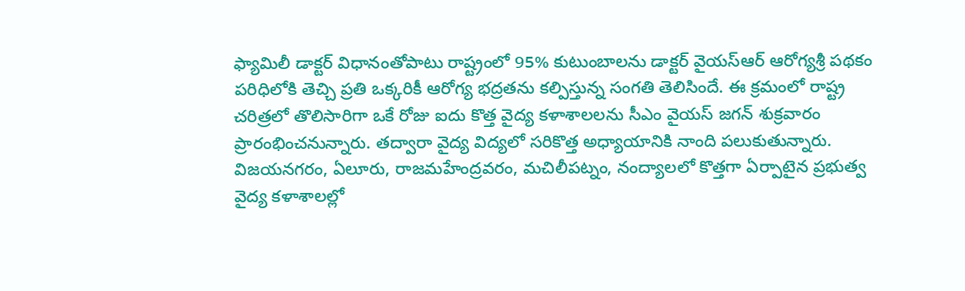ఫ్యామిలీ డాక్టర్‌ విధానంతోపాటు రాష్ట్రంలో 95% కుటుంబాలను డాక్టర్‌ వైయ‌స్ఆర్‌ ఆరోగ్యశ్రీ పథకం పరిధిలోకి తెచ్చి ప్రతి ఒక్కరికీ ఆరోగ్య భద్రతను కల్పిస్తున్న సంగతి తెలిసిందే. ఈ క్రమంలో రాష్ట్ర చరిత్రలో తొలిసారిగా ఒకే రోజు ఐదు కొత్త వైద్య కళాశాలలను సీఎం వైయ‌స్‌ జగన్‌ శుక్రవారం ప్రారంభించనున్నారు. తద్వారా వైద్య విద్యలో సరికొత్త అధ్యాయానికి నాంది పలుకుతున్నారు. విజయనగరం, ఏలూరు, రాజమహేంద్రవరం, మచిలీపట్నం, నంద్యాలలో కొత్తగా ఏర్పాటైన ప్రభుత్వ వైద్య కళాశాలల్లో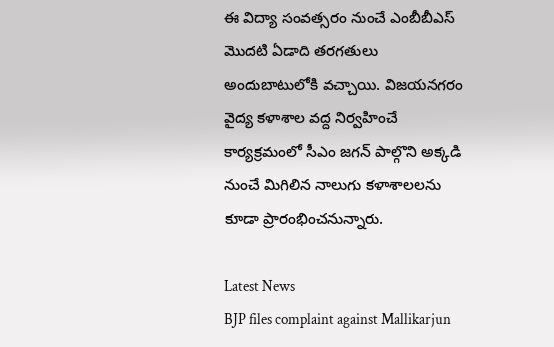ఈ విద్యా సంవత్సరం నుంచే ఎంబీబీఎస్‌ మొదటి ఏడాది తరగతులు అందుబాటులోకి వచ్చాయి. విజయనగరం వైద్య కళాశాల వద్ద నిర్వహించే కార్యక్రమంలో సీఎం జగన్‌ పాల్గొని అక్కడి నుంచే మిగిలిన నాలుగు కళాశాలలను కూడా ప్రారంభించనున్నారు.

Latest News
BJP files complaint against Mallikarjun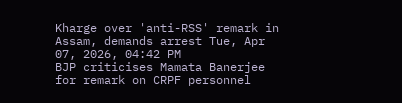Kharge over 'anti-RSS' remark in Assam, demands arrest Tue, Apr 07, 2026, 04:42 PM
BJP criticises Mamata Banerjee for remark on CRPF personnel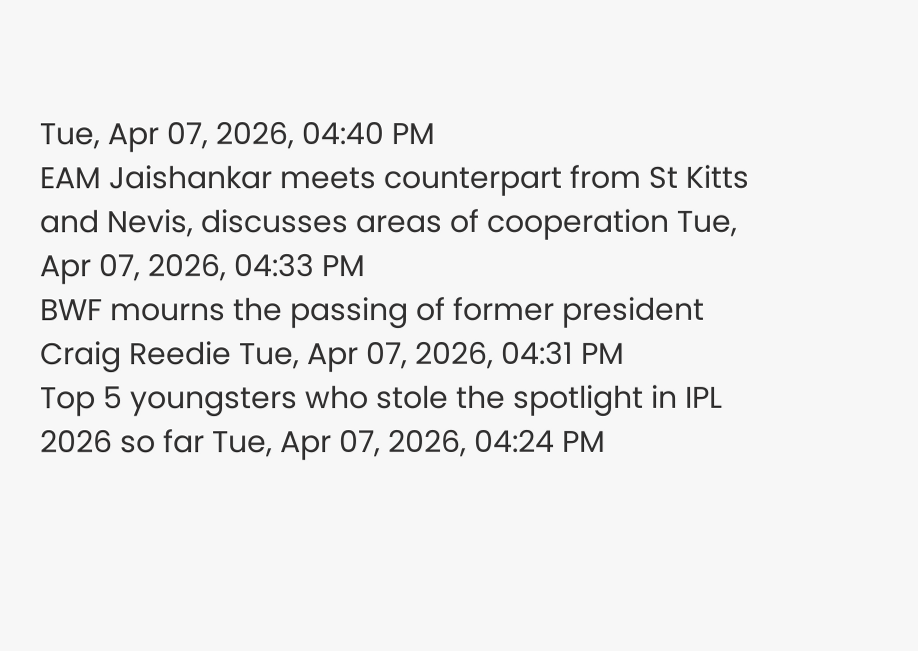Tue, Apr 07, 2026, 04:40 PM
EAM Jaishankar meets counterpart from St Kitts and Nevis, discusses areas of cooperation Tue, Apr 07, 2026, 04:33 PM
BWF mourns the passing of former president Craig Reedie Tue, Apr 07, 2026, 04:31 PM
Top 5 youngsters who stole the spotlight in IPL 2026 so far Tue, Apr 07, 2026, 04:24 PM